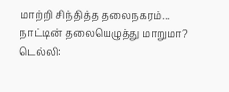மாற்றி சிந்தித்த தலைநகரம்... நாட்டின் தலையெழுத்து மாறுமா?
டெல்லி: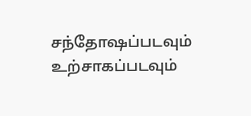சந்தோஷப்படவும் உற்சாகப்படவும்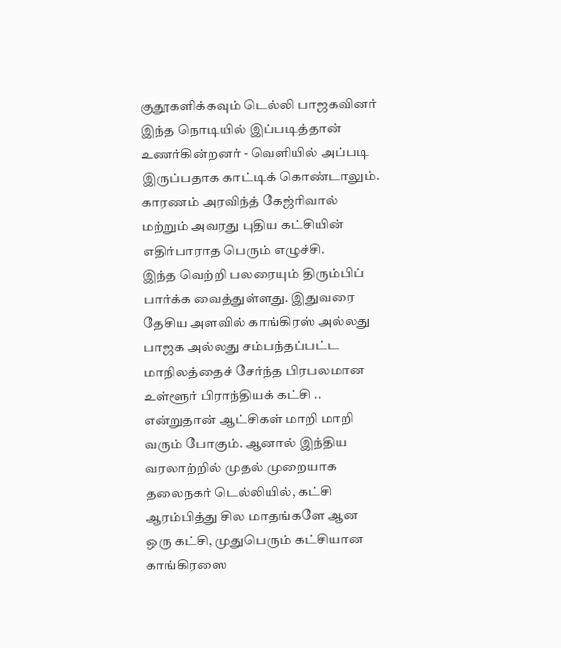குதூகளிக்கவும் டெல்லி பாஜகவினர் இந்த நொடியில் இப்படித்தான் உணர்கின்றனர் - வெளியில் அப்படி இருப்பதாக காட்டிக் கொண்டாலும். காரணம் அரவிந்த் கேஜ்ரிவால் மற்றும் அவரது புதிய கட்சியின் எதிர்பாராத பெரும் எழுச்சி.
இந்த வெற்றி பலரையும் திரும்பிப் பார்க்க வைத்துள்ளது. இதுவரை தேசிய அளவில் காங்கிரஸ் அல்லது பாஜக அல்லது சம்பந்தப்பட்ட மாநிலத்தைச் சேர்ந்த பிரபலமான உள்ளூர் பிராந்தியக் கட்சி .. என்றுதான் ஆட்சிகள் மாறி மாறி வரும் போகும். ஆனால் இந்திய வரலாற்றில் முதல் முறையாக தலைநகர் டெல்லியில், கட்சி ஆரம்பித்து சில மாதங்களே ஆன ஒரு கட்சி, முதுபெரும் கட்சியான காங்கிரஸை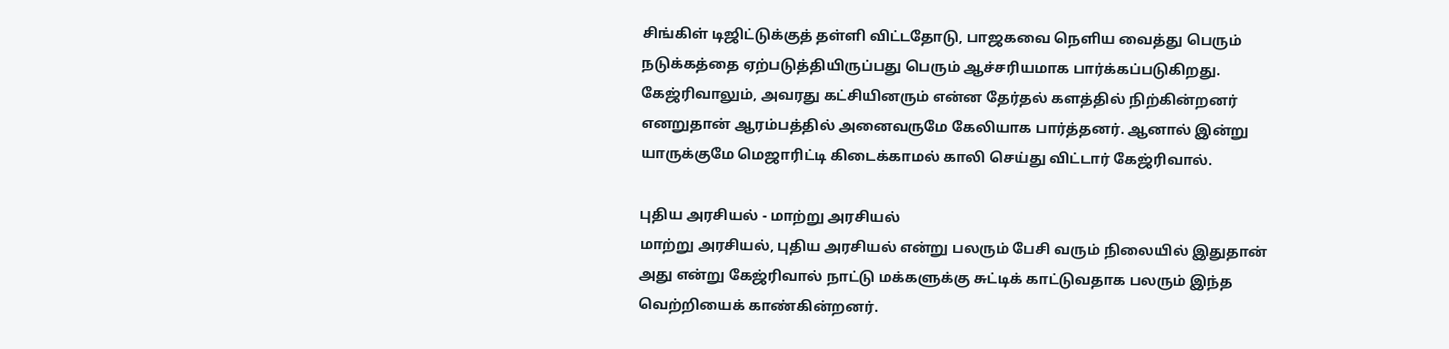சிங்கிள் டிஜிட்டுக்குத் தள்ளி விட்டதோடு, பாஜகவை நெளிய வைத்து பெரும் நடுக்கத்தை ஏற்படுத்தியிருப்பது பெரும் ஆச்சரியமாக பார்க்கப்படுகிறது.
கேஜ்ரிவாலும், அவரது கட்சியினரும் என்ன தேர்தல் களத்தில் நிற்கின்றனர் எனறுதான் ஆரம்பத்தில் அனைவருமே கேலியாக பார்த்தனர். ஆனால் இன்று யாருக்குமே மெஜாரிட்டி கிடைக்காமல் காலி செய்து விட்டார் கேஜ்ரிவால்.

புதிய அரசியல் - மாற்று அரசியல்
மாற்று அரசியல், புதிய அரசியல் என்று பலரும் பேசி வரும் நிலையில் இதுதான் அது என்று கேஜ்ரிவால் நாட்டு மக்களுக்கு சுட்டிக் காட்டுவதாக பலரும் இந்த வெற்றியைக் காண்கின்றனர்.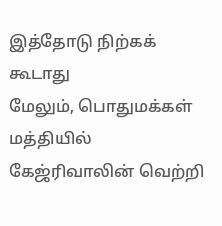இத்தோடு நிற்கக் கூடாது
மேலும், பொதுமக்கள் மத்தியில் கேஜ்ரிவாலின் வெற்றி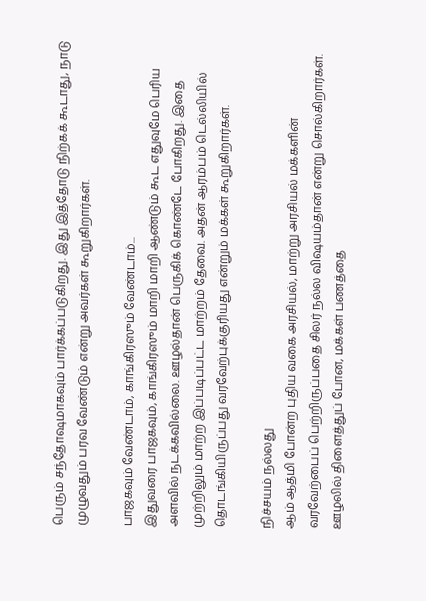பெரும் சந்தோஷமாகவும் பார்க்கப்படுகிறது. இது இத்தோடு நிற்கக் கூடாது, நாடு முழுவதும் பரவ வேண்டும் என்று அவர்கள் கூறுகிறார்கள்.

பாஜகவும் வேண்டாம், காங்கிரஸும் வேண்டாம்...
இதுவரை பாஜகவும், காங்கிரஸும் மாறி மாறி ஆண்டும் கூட எதுவுமே பெரிய அளவில் நடக்கவில்லை. ஊழல்தான் பெருகிக் கொண்டே போகிறது. இதை முற்றிலும் மாற்ற இப்படிப்பட்ட மாற்றம் தேவை. அதன் ஆரம்பம் டெல்லியில் தொடங்கியிருப்பது வரவேற்புக்குரியது என்றும் மக்கள் கூறுகிறார்கள்.

நிச்சயம் நல்லது
ஆம் ஆத்மி போன்ற புதிய வகை அரசியல், மாற்று அரசியல் மக்களின் வரவேற்பைப் பெற்றிருப்பதை சிலர் நல்ல விஷயம்தான் என்று சொல்கிறார்கள். ஊழலில் திளைத்துப் போன, மக்கள் பணத்தை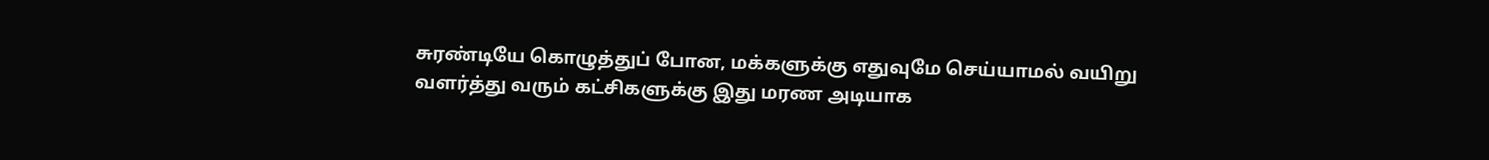சுரண்டியே கொழுத்துப் போன, மக்களுக்கு எதுவுமே செய்யாமல் வயிறு வளர்த்து வரும் கட்சிகளுக்கு இது மரண அடியாக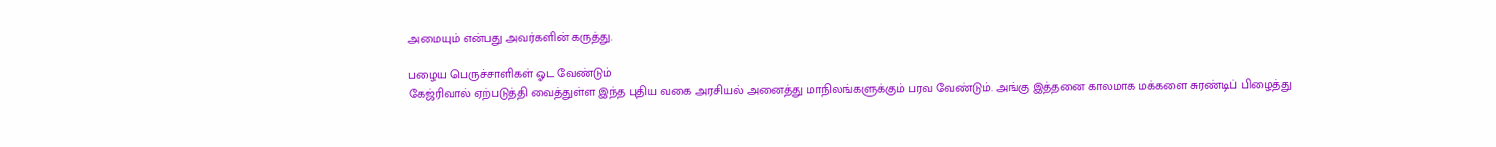அமையும் என்பது அவர்களின் கருத்து.

பழைய பெருச்சாளிகள் ஓட வேண்டும்
கேஜ்ரிவால் ஏற்படுத்தி வைத்துள்ள இந்த புதிய வகை அரசியல் அனைத்து மாநிலங்களுக்கும் பரவ வேண்டும். அங்கு இத்தனை காலமாக மக்களை சுரண்டிப் பிழைத்து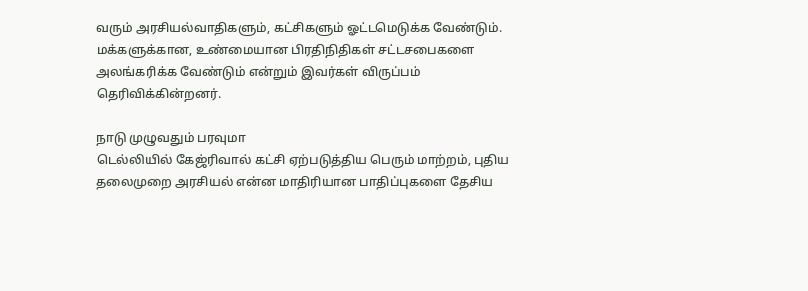வரும் அரசியல்வாதிகளும், கட்சிகளும் ஓட்டமெடுக்க வேண்டும். மக்களுக்கான, உண்மையான பிரதிநிதிகள் சட்டசபைகளை அலங்கரிக்க வேண்டும் என்றும் இவர்கள் விருப்பம் தெரிவிக்கின்றனர்.

நாடு முழுவதும் பரவுமா
டெல்லியில் கேஜ்ரிவால் கட்சி ஏற்படுத்திய பெரும் மாற்றம், புதிய தலைமுறை அரசியல் என்ன மாதிரியான பாதிப்புகளை தேசிய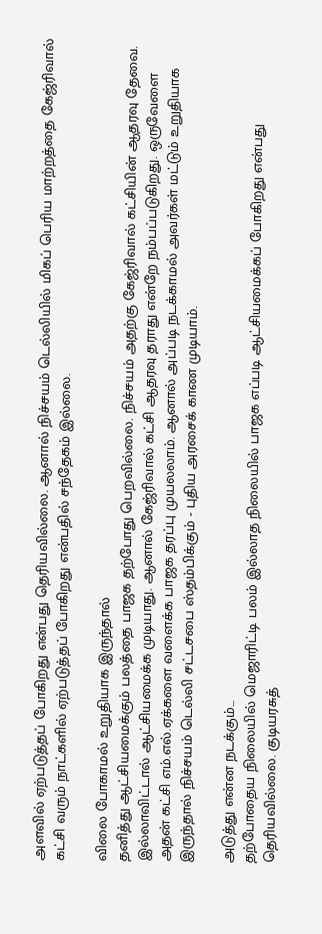அளவில் ஏற்படுத்தப் போகிறது என்பது தெரியவில்லை. ஆனால் நிச்சயம் டெல்லியில் மிகப் பெரிய மாற்றத்தை கேஜ்ரிவால் கட்சி வரும் நாட்களில் ஏற்படுத்தப் போகிறது என்பதில் சந்தேகம் இல்லை.

விலை போகாமல் உறுதியாக இருந்தால்
தனித்து ஆட்சியமைக்கும் பலத்தை பாஜக தற்போது பெறவில்லை. நிச்சயம் அதற்கு கேஜ்ரிவால் கட்சியின் ஆதரவு தேவை. இல்லாவிட்டால் ஆட்சியமைக்க முடியாது. ஆனால் கேஜ்ரிவால் கட்சி ஆதரவு தராது என்றே நம்பப்படுகிறது. ஒருவேளை அதன் கட்சி எம்.எல்.ஏக்களை வளைக்க பாஜக தரப்பு முயலலாம். ஆனால் அப்படி நடக்காமல் அவர்கள் மட்டும் உறுதியாக இருந்தால் நிச்சயம் டெல்லி சட்டசபை ஸ்தம்பிக்கும் - புதிய அரசைக் காண முடியாம்.

அடுத்து என்ன நடக்கும்...
தற்போதைய நிலையில் மெஜாரிட்டி பலம் இல்லாத நிலையில் பாஜக எப்படி ஆட்சியமைக்கப் போகிறது என்பது தெரியவில்லை. குடியரசுத்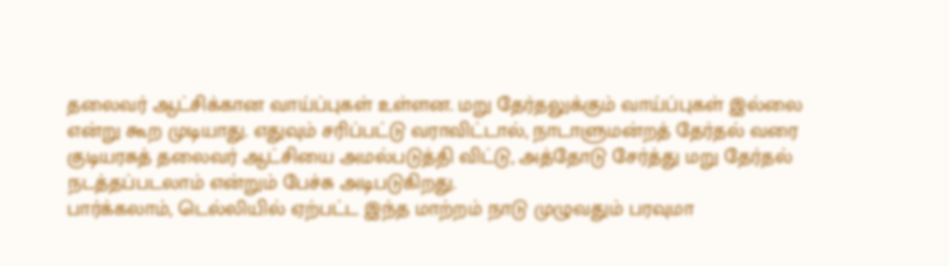தலைவர் ஆட்சிக்கான வாய்ப்புகள் உள்ளன. மறு தேர்தலுக்கும் வாய்ப்புகள் இல்லை என்று கூற முடியாது. எதுவும் சரிப்பட்டு வராவிட்டால், நாடாளுமன்றத் தேர்தல் வரை குடியரசுத் தலைவர் ஆட்சியை அமல்படுத்தி விட்டு, அத்தோடு சேர்த்து மறு தேர்தல் நடத்தப்படலாம் என்றும் பேச்சு அடிபடுகிறது.
பார்க்கலாம், டெல்லியில் ஏற்பட்ட இந்த மாற்றம் நாடு முழுவதும் பரவுமா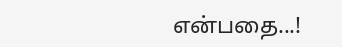என்பதை...!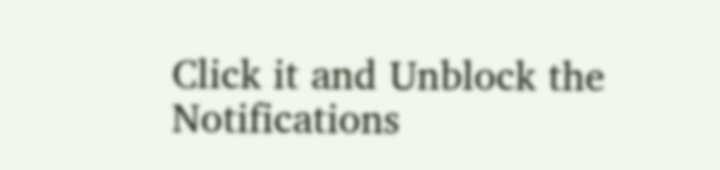Click it and Unblock the Notifications